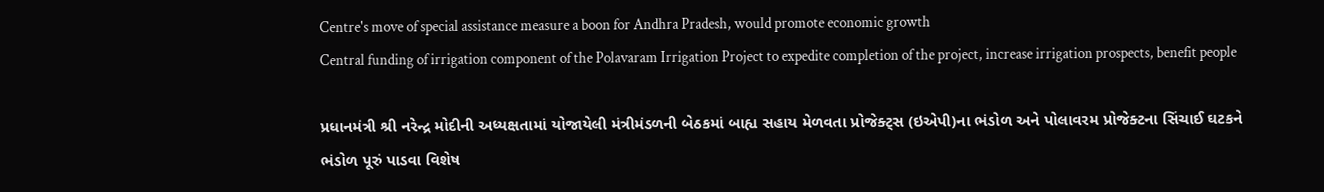Centre's move of special assistance measure a boon for Andhra Pradesh, would promote economic growth
Central funding of irrigation component of the Polavaram Irrigation Project to expedite completion of the project, increase irrigation prospects, benefit people

પ્રધાનમંત્રી શ્રી નરેન્દ્ર મોદીની અધ્યક્ષતામાં યોજાયેલી મંત્રીમંડળની બેઠકમાં બાહ્ય સહાય મેળવતા પ્રોજેક્ટ્સ (ઇએપી)ના ભંડોળ અને પોલાવરમ પ્રોજેક્ટના સિંચાઈ ઘટકને ભંડોળ પૂરું પાડવા વિશેષ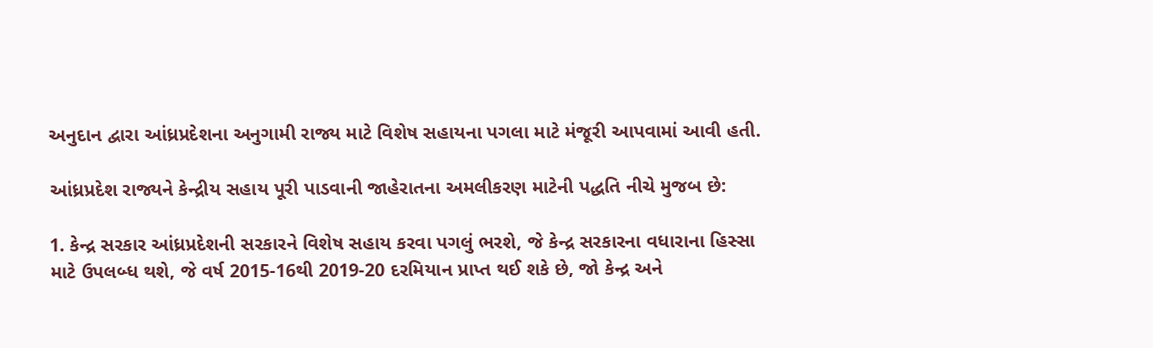અનુદાન દ્વારા આંધ્રપ્રદેશના અનુગામી રાજ્ય માટે વિશેષ સહાયના પગલા માટે મંજૂરી આપવામાં આવી હતી.

આંધ્રપ્રદેશ રાજ્યને કેન્દ્રીય સહાય પૂરી પાડવાની જાહેરાતના અમલીકરણ માટેની પદ્ધતિ નીચે મુજબ છે:

1. કેન્દ્ર સરકાર આંધ્રપ્રદેશની સરકારને વિશેષ સહાય કરવા પગલું ભરશે, જે કેન્દ્ર સરકારના વધારાના હિસ્સા માટે ઉપલબ્ધ થશે, જે વર્ષ 2015-16થી 2019-20 દરમિયાન પ્રાપ્ત થઈ શકે છે, જો કેન્દ્ર અને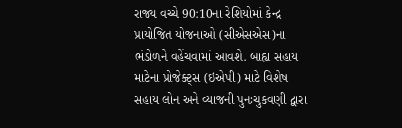રાજ્ય વચ્ચે 90:10ના રેશિયોમાં કેન્દ્ર પ્રાયોજિત યોજનાઓ (સીએસએસ)ના ભંડોળને વહેંચવામાં આવશે. બાહ્ય સહાય માટેના પ્રોજેક્ટ્સ (ઇએપી) માટે વિશેષ સહાય લોન અને વ્યાજની પુનઃચુકવણી દ્વારા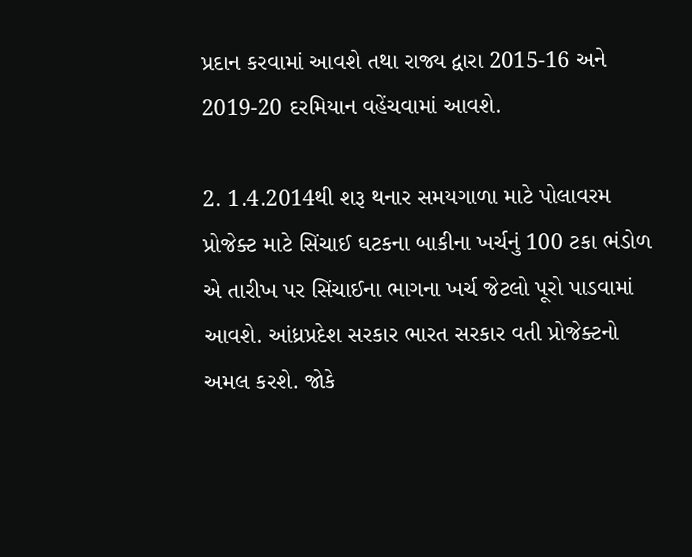પ્રદાન કરવામાં આવશે તથા રાજ્ય દ્વારા 2015-16 અને 2019-20 દરમિયાન વહેંચવામાં આવશે.

2. 1.4.2014થી શરૂ થનાર સમયગાળા માટે પોલાવરમ પ્રોજેક્ટ માટે સિંચાઈ ઘટકના બાકીના ખર્ચનું 100 ટકા ભંડોળ એ તારીખ પર સિંચાઈના ભાગના ખર્ચ જેટલો પૂરો પાડવામાં આવશે. આંધ્રપ્રદેશ સરકાર ભારત સરકાર વતી પ્રોજેક્ટનો અમલ કરશે. જોકે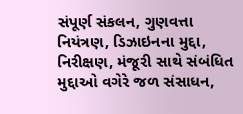સંપૂર્ણ સંકલન, ગુણવત્તા નિયંત્રણ, ડિઝાઇનના મુદ્દા, નિરીક્ષણ, મંજૂરી સાથે સંબંધિત મુદ્દાઓ વગેરે જળ સંસાધન,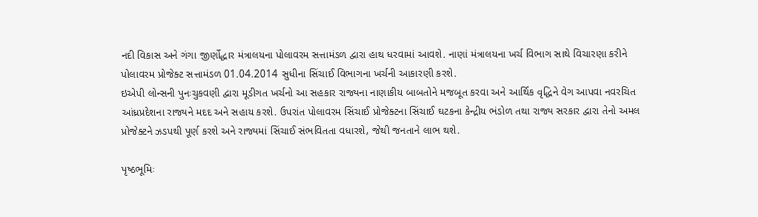નદી વિકાસ અને ગંગા જીર્ણોદ્ધાર મંત્રાલયના પોલાવરમ સત્તામંડળ દ્વારા હાથ ધરવામાં આવશે. નાણાં મંત્રાલયના ખર્ચ વિભાગ સાથે વિચારણા કરીને પોલાવરમ પ્રોજેક્ટ સત્તામંડળ 01.04.2014 સુધીના સિંચાઈ વિભાગના ખર્ચની આકારણી કરશે.
ઇએપી લોન્સની પુનઃચુકવણી દ્વારા મૂડીગત ખર્ચનો આ સહકાર રાજ્યના નાણાકીય બાબતોને મજબૂત કરવા અને આર્થિક વૃદ્ધિને વેગ આપવા નવરચિત આંધ્રપ્રદેશના રાજ્યને મદદ અને સહાય કરશે. ઉપરાંત પોલાવરમ સિંચાઈ પ્રોજેક્ટના સિંચાઈ ઘટકના કેન્દ્રીય ભંડોળ તથા રાજ્ય સરકાર દ્વારા તેનો અમલ પ્રોજેક્ટને ઝડપથી પૂર્ણ કરશે અને રાજ્યમાં સિંચાઈ સંભવિતતા વધારશે, જેથી જનતાને લાભ થશે.

પૃષ્ઠભૂમિઃ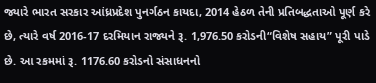જ્યારે ભારત સરકાર આંધ્રપ્રદેશ પુનર્ગઠન કાયદા, 2014 હેઠળ તેની પ્રતિબદ્ધતાઓ પૂર્ણ કરે છે, ત્યારે વર્ષ 2016-17 દરમિયાન રાજ્યને રૂ. 1,976.50 કરોડની“વિશેષ સહાય” પૂરી પાડે છે. આ રકમમાં રૂ. 1176.60 કરોડનો સંસાધનનો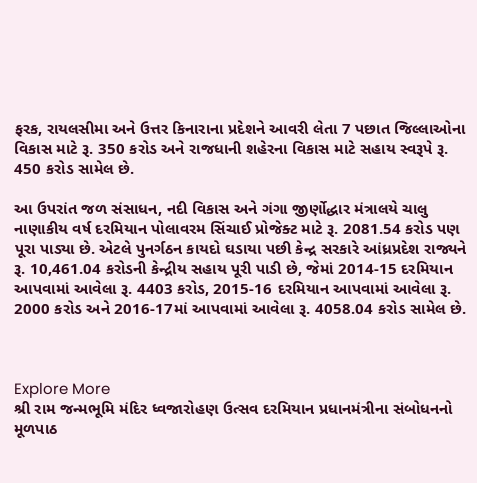ફરક, રાયલસીમા અને ઉત્તર કિનારાના પ્રદેશને આવરી લેતા 7 પછાત જિલ્લાઓના વિકાસ માટે રૂ. 350 કરોડ અને રાજધાની શહેરના વિકાસ માટે સહાય સ્વરૂપે રૂ. 450 કરોડ સામેલ છે.

આ ઉપરાંત જળ સંસાધન, નદી વિકાસ અને ગંગા જીર્ણોદ્ધાર મંત્રાલયે ચાલુ નાણાકીય વર્ષ દરમિયાન પોલાવરમ સિંચાઈ પ્રોજેક્ટ માટે રૂ. 2081.54 કરોડ પણ પૂરા પાડ્યા છે. એટલે પુનર્ગઠન કાયદો ઘડાયા પછી કેન્દ્ર સરકારે આંધ્રપ્રદેશ રાજ્યને રૂ. 10,461.04 કરોડની કેન્દ્રીય સહાય પૂરી પાડી છે, જેમાં 2014-15 દરમિયાન આપવામાં આવેલા રૂ. 4403 કરોડ, 2015-16 દરમિયાન આપવામાં આવેલા રૂ. 2000 કરોડ અને 2016-17માં આપવામાં આવેલા રૂ. 4058.04 કરોડ સામેલ છે.



Explore More
શ્રી રામ જન્મભૂમિ મંદિર ધ્વજારોહણ ઉત્સવ દરમિયાન પ્રધાનમંત્રીના સંબોધનનો મૂળપાઠ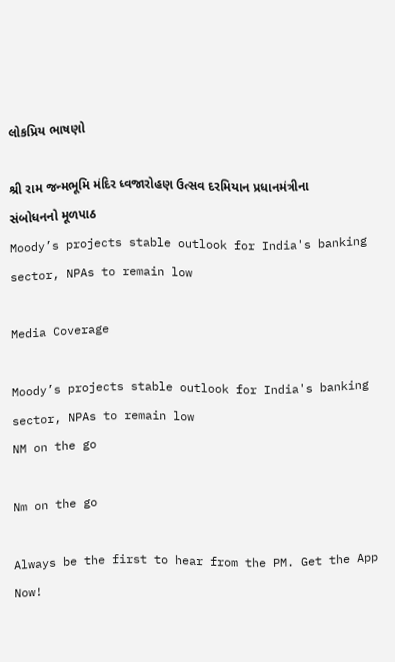લોકપ્રિય ભાષણો

શ્રી રામ જન્મભૂમિ મંદિર ધ્વજારોહણ ઉત્સવ દરમિયાન પ્રધાનમંત્રીના સંબોધનનો મૂળપાઠ
Moody’s projects stable outlook for India's banking sector, NPAs to remain low

Media Coverage

Moody’s projects stable outlook for India's banking sector, NPAs to remain low
NM on the go

Nm on the go

Always be the first to hear from the PM. Get the App Now!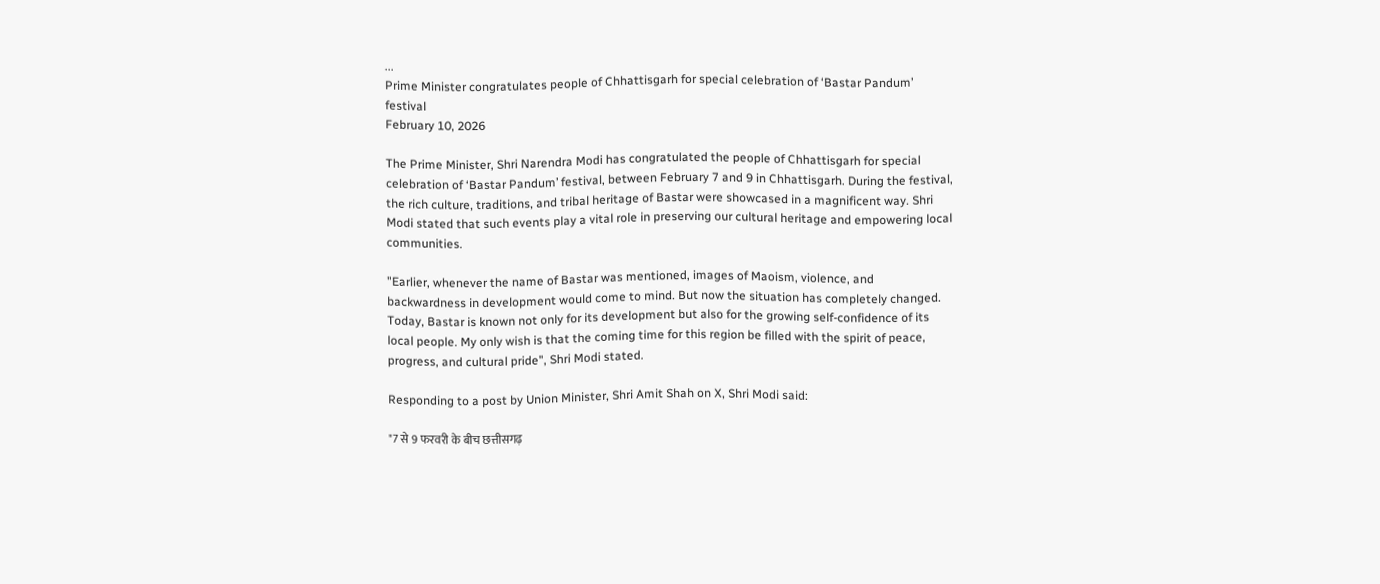...
Prime Minister congratulates people of Chhattisgarh for special celebration of ‘Bastar Pandum’ festival
February 10, 2026

The Prime Minister, Shri Narendra Modi has congratulated the people of Chhattisgarh for special celebration of ‘Bastar Pandum’ festival, between February 7 and 9 in Chhattisgarh. During the festival, the rich culture, traditions, and tribal heritage of Bastar were showcased in a magnificent way. Shri Modi stated that such events play a vital role in preserving our cultural heritage and empowering local communities.

"Earlier, whenever the name of Bastar was mentioned, images of Maoism, violence, and backwardness in development would come to mind. But now the situation has completely changed. Today, Bastar is known not only for its development but also for the growing self-confidence of its local people. My only wish is that the coming time for this region be filled with the spirit of peace, progress, and cultural pride", Shri Modi stated.

Responding to a post by Union Minister, Shri Amit Shah on X, Shri Modi said:

"7 से 9 फरवरी के बीच छत्तीसगढ़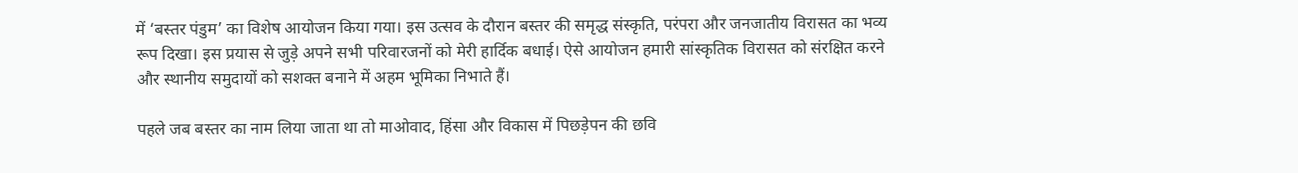में ‘बस्तर पंडुम’ का विशेष आयोजन किया गया। इस उत्सव के दौरान बस्तर की समृद्ध संस्कृति, परंपरा और जनजातीय विरासत का भव्य रूप दिखा। इस प्रयास से जुड़े अपने सभी परिवारजनों को मेरी हार्दिक बधाई। ऐसे आयोजन हमारी सांस्कृतिक विरासत को संरक्षित करने और स्थानीय समुदायों को सशक्त बनाने में अहम भूमिका निभाते हैं।

पहले जब बस्तर का नाम लिया जाता था तो माओवाद, हिंसा और विकास में पिछड़ेपन की छवि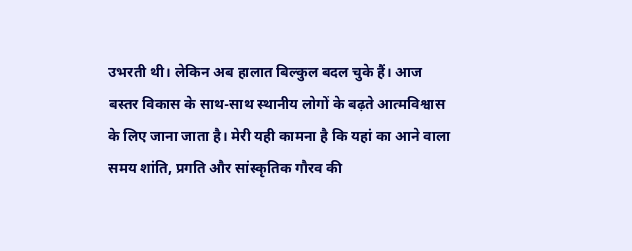उभरती थी। लेकिन अब हालात बिल्कुल बदल चुके हैं। आज बस्तर विकास के साथ-साथ स्थानीय लोगों के बढ़ते आत्मविश्वास के लिए जाना जाता है। मेरी यही कामना है कि यहां का आने वाला समय शांति, प्रगति और सांस्कृतिक गौरव की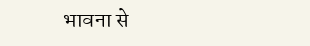भावना से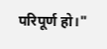परिपूर्ण हो।"